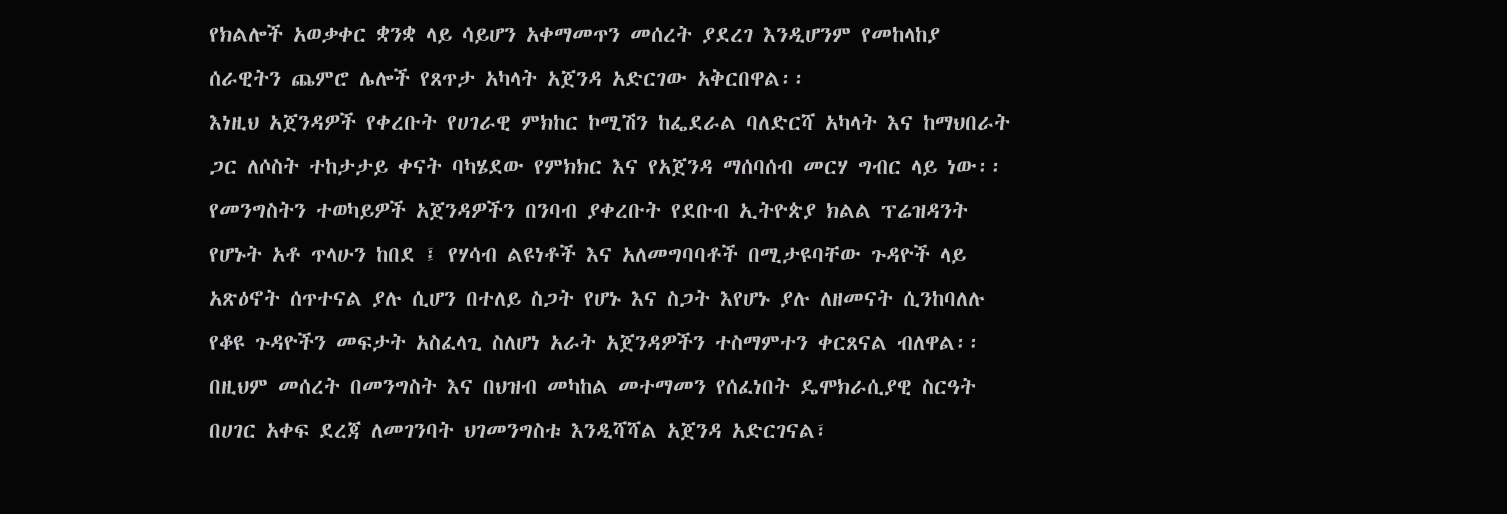የክልሎች አወቃቀር ቋንቋ ላይ ሳይሆን አቀማመጥን መሰረት ያደረገ እንዲሆንም የመከላከያ ሰራዊትን ጨምሮ ሌሎች የጸጥታ አካላት አጀንዳ አድርገው አቅርበዋል፡፡
እነዚህ አጀንዳዎች የቀረቡት የሀገራዊ ምክከር ኮሚሽን ከፌደራል ባለድርሻ አካላት እና ከማህበራት ጋር ለሶስት ተከታታይ ቀናት ባካሄደው የምክክር እና የአጀንዳ ማሰባሰብ መርሃ ግብር ላይ ነው፡፡
የመንግስትን ተወካይዎች አጀንዳዎችን በንባብ ያቀረቡት የደቡብ ኢትዮጵያ ክልል ፕሬዝዳንት የሆኑት አቶ ጥላሁን ከበደ ፤ የሃሳብ ልዩነቶች እና አለመግባባቶች በሚታዩባቸው ጉዳዮች ላይ አጽዕኖት ሰጥተናል ያሉ ሲሆን በተለይ ስጋት የሆኑ እና ስጋት እየሆኑ ያሉ ለዘመናት ሲንከባለሉ የቆዩ ጉዳዮችን መፍታት አስፈላጊ ስለሆነ አራት አጀንዳዎችን ተስማምተን ቀርጸናል ብለዋል፡፡
በዚህም መሰረት በመንግስት እና በህዝብ መካከል መተማመን የሰፈነበት ዴሞክራሲያዊ ስርዓት በሀገር አቀፍ ደረጃ ለመገንባት ህገመንግስቱ እንዲሻሻል አጀንዳ አድርገናል፣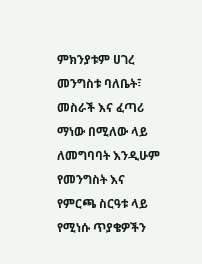ምክንያቱም ሀገረ መንግስቱ ባለቤት፣ መስራች እና ፈጣሪ ማነው በሚለው ላይ ለመግባባት እንዲሁም የመንግስት እና የምርጫ ስርዓቱ ላይ የሚነሱ ጥያቄዎችን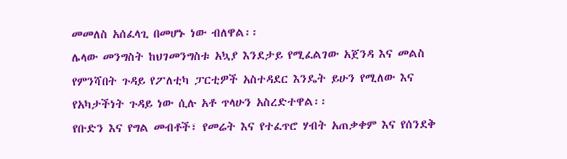መመለስ አሰፈላጊ በመሆኑ ነው ብለዋል፡፡
ሌላው መንግስት ከህገመንግስቱ አኳያ እንደታይ የሚፈልገው አጀንዳ እና መልስ የምንሻበት ጉዳይ የፖለቲካ ፓርቲዎች አስተዳደር እንዴት ይሁን የሚለው እና የአካታችነት ጉዳይ ነው ሲሉ አቶ ጥላሁን አስረድተዋል፡፡
የቡድን እና የግል መብቶች፣ የመሬት እና የተፈጥሮ ሃብት አጠቃቀም እና የሰንደቅ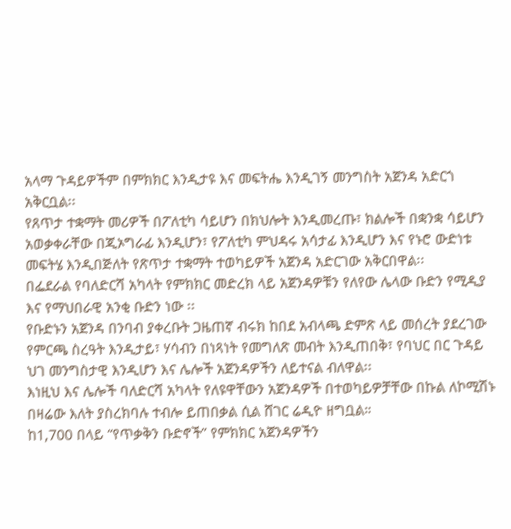አላማ ጉዳይዎችም በምክክር እንዲታዩ እና መፍትሔ እንዲገኝ መንግስት አጀንዳ አድርጎ አቅርቧል፡፡
የጸጥታ ተቋማት መሪዎች በፖለቲካ ሳይሆን በክህሎት እንዲመረጡ፣ ክልሎች በቋንቋ ሳይሆን አወቃቀራቸው በጂኦግራፊ እንዲሆን፣ የፖለቲካ ምህዳሩ አሳታፊ እንዲሆን እና የኑሮ ውድነቱ መፍትሄ እንዲበጅለት የጽጥታ ተቋማት ተወካይዎች አጀንዳ አድርገው አቅርበዋል፡፡
በፌደራል የባለድርሻ አካላት የምክክር መድረክ ላይ አጀንዳዎቹን የለየው ሌላው ቡድን የሚዲያ እና የማህበራዊ አንቂ ቡድን ነው ፡፡
የቡድኑን አጀንዳ በንባብ ያቀረቡት ጋዜጠኛ ብሩክ ከበደ አብላጫ ድምጽ ላይ መሰረት ያደረገው የምርጫ ስረዓት እንዲታይ፣ ሃሳብን በነጻነት የመግለጽ መብት እንዲጠበቅ፣ የባህር በር ጉዳይ ህገ መንግስታዊ እንዲሆን እና ሌሎች አጀንዳዎችን ለይተናል ብለዋል፡፡
እነዚህ እና ሌሎች ባለድርሻ አካላት የለዩዋቸውን አጀንዳዎች በተወካይዎቻቸው በኩል ለኮሚሽኑ በዛሬው እለት ያስረክባሉ ተብሎ ይጠበቃል ሲል ሸገር ሬዲዮ ዘግቧል።
ከ1,700 በላይ “የጥቃቅን ቡድኖች” የምክክር አጀንዳዎችን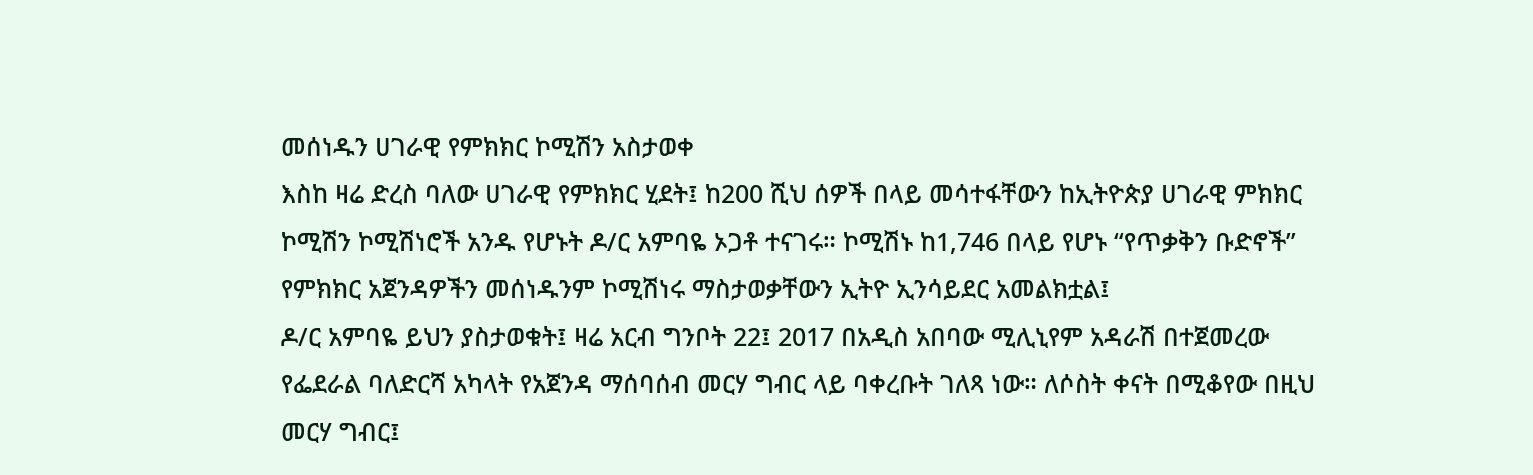መሰነዱን ሀገራዊ የምክክር ኮሚሽን አስታወቀ
እስከ ዛሬ ድረስ ባለው ሀገራዊ የምክክር ሂደት፤ ከ200 ሺህ ሰዎች በላይ መሳተፋቸውን ከኢትዮጵያ ሀገራዊ ምክክር ኮሚሽን ኮሚሽነሮች አንዱ የሆኑት ዶ/ር አምባዬ ኦጋቶ ተናገሩ። ኮሚሽኑ ከ1,746 በላይ የሆኑ “የጥቃቅን ቡድኖች” የምክክር አጀንዳዎችን መሰነዱንም ኮሚሽነሩ ማስታወቃቸውን ኢትዮ ኢንሳይደር አመልክቷል፤
ዶ/ር አምባዬ ይህን ያስታወቁት፤ ዛሬ አርብ ግንቦት 22፤ 2017 በአዲስ አበባው ሚሊኒየም አዳራሽ በተጀመረው የፌደራል ባለድርሻ አካላት የአጀንዳ ማሰባሰብ መርሃ ግብር ላይ ባቀረቡት ገለጻ ነው። ለሶስት ቀናት በሚቆየው በዚህ መርሃ ግብር፤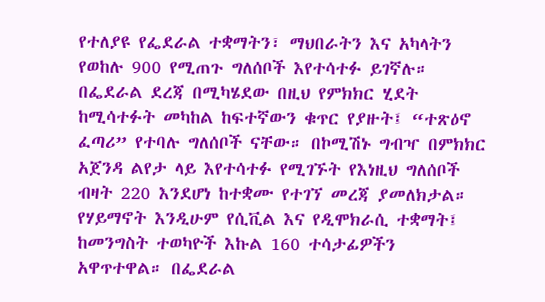የተለያዩ የፌደራል ተቋማትን፣ ማህበራትን እና አካላትን የወከሉ 900 የሚጠጉ ግለሰቦች እየተሳተፉ ይገኛሉ።
በፌደራል ደረጃ በሚካሄደው በዚህ የምክክር ሂደት ከሚሳተፉት መካከል ከፍተኛውን ቁጥር የያዙት፤ “ተጽዕኖ ፈጣሪ” የተባሉ ግለሰቦች ናቸው። በኮሚሽኑ ግብዣ በምክክር አጀንዳ ልየታ ላይ እየተሳተፉ የሚገኙት የእነዚህ ግለሰቦች ብዛት 220 እንደሆነ ከተቋሙ የተገኘ መረጃ ያመለክታል።
የሃይማኖት እንዲሁም የሲቪል እና የዲሞክራሲ ተቋማት፤ ከመንግስት ተወካዮች እኩል 160 ተሳታፊዎችን አዋጥተዋል። በፌደራል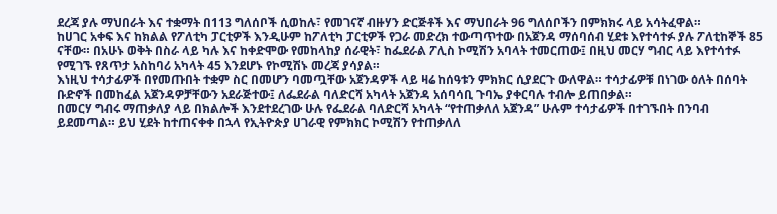ደረጃ ያሉ ማህበራት እና ተቋማት በ113 ግለሰቦች ሲወከሉ፣ የመገናኛ ብዙሃን ድርጅቶች እና ማህበራት 96 ግለሰቦችን በምክክሩ ላይ አሳትፈዋል።
ከሀገር አቀፍ እና ከክልል የፖለቲካ ፓርቲዎች እንዲሁም ከፖለቲካ ፓርቲዎች የጋራ መድረክ ተውጣጥተው በአጀንዳ ማሰባሰብ ሂደቱ እየተሳተፉ ያሉ ፖለቲከኞች 85 ናቸው። በአሁኑ ወቅት በስራ ላይ ካሉ እና ከቀድሞው የመከላከያ ሰራዊት፣ ከፌደራል ፖሊስ ኮሚሽን አባላት ተመርጠው፤ በዚህ መርሃ ግብር ላይ እየተሳተፉ የሚገኙ የጸጥታ አስከባሪ አካላት 45 እንደሆኑ የኮሚሽኑ መረጃ ያሳያል።
እነዚህ ተሳታፊዎች በየመጡበት ተቋም ስር በመሆን ባመጧቸው አጀንዳዎች ላይ ዛሬ ከሰዓቱን ምክክር ሲያደርጉ ውለዋል። ተሳታፊዎቹ በነገው ዕለት በሰባት ቡድኖች በመከፈል አጀንዳዎቻቸውን አደራጅተው፤ ለፌደራል ባለድርሻ አካላት አጀንዳ አሰባሳቢ ጉባኤ ያቀርባሉ ተብሎ ይጠበቃል።
በመርሃ ግብሩ ማጠቃለያ ላይ በክልሎች እንደተደረገው ሁሉ የፌደራል ባለድርሻ አካላት “የተጠቃለለ አጀንዳ” ሁሉም ተሳታፊዎች በተገኙበት በንባብ ይደመጣል። ይህ ሂደት ከተጠናቀቀ በኋላ የኢትዮጵያ ሀገራዊ የምክክር ኮሚሽን የተጠቃለለ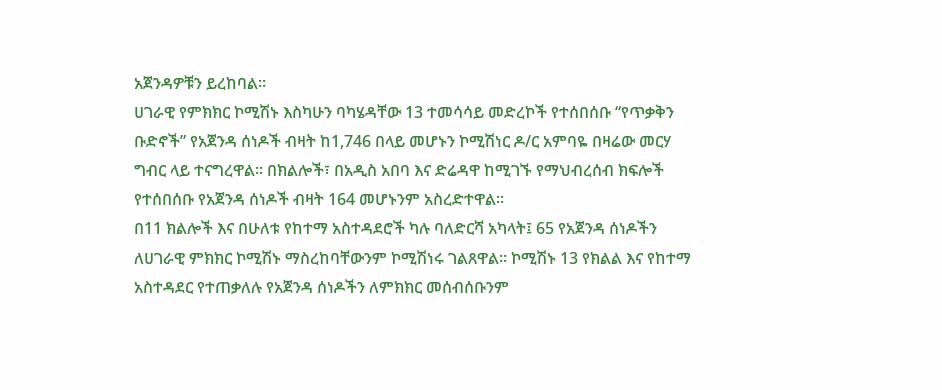አጀንዳዎቹን ይረከባል።
ሀገራዊ የምክክር ኮሚሽኑ እስካሁን ባካሄዳቸው 13 ተመሳሳይ መድረኮች የተሰበሰቡ “የጥቃቅን ቡድኖች” የአጀንዳ ሰነዶች ብዛት ከ1,746 በላይ መሆኑን ኮሚሽነር ዶ/ር አምባዬ በዛሬው መርሃ ግብር ላይ ተናግረዋል። በክልሎች፣ በአዲስ አበባ እና ድሬዳዋ ከሚገኙ የማህብረሰብ ክፍሎች የተሰበሰቡ የአጀንዳ ሰነዶች ብዛት 164 መሆኑንም አስረድተዋል።
በ11 ክልሎች እና በሁለቱ የከተማ አስተዳደሮች ካሉ ባለድርሻ አካላት፤ 65 የአጀንዳ ሰነዶችን ለሀገራዊ ምክክር ኮሚሽኑ ማስረከባቸውንም ኮሚሽነሩ ገልጸዋል። ኮሚሽኑ 13 የክልል እና የከተማ አስተዳደር የተጠቃለሉ የአጀንዳ ሰነዶችን ለምክክር መሰብሰቡንም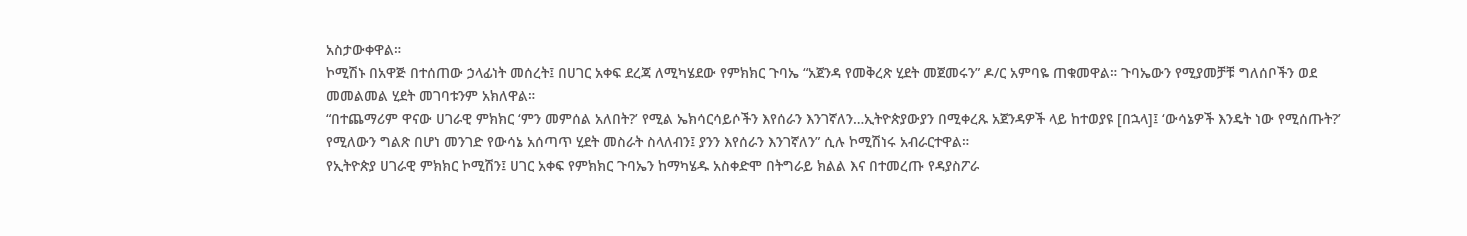አስታውቀዋል።
ኮሚሽኑ በአዋጅ በተሰጠው ኃላፊነት መሰረት፤ በሀገር አቀፍ ደረጃ ለሚካሄደው የምክክር ጉባኤ “አጀንዳ የመቅረጽ ሂደት መጀመሩን” ዶ/ር አምባዬ ጠቁመዋል። ጉባኤውን የሚያመቻቹ ግለሰቦችን ወደ መመልመል ሂደት መገባቱንም አክለዋል።
“በተጨማሪም ዋናው ሀገራዊ ምክክር ‘ምን መምሰል አለበት?’ የሚል ኤክሳርሳይሶችን እየሰራን እንገኛለን…ኢትዮጵያውያን በሚቀረጹ አጀንዳዎች ላይ ከተወያዩ [በኋላ]፤ ‘ውሳኔዎች እንዴት ነው የሚሰጡት?’ የሚለውን ግልጽ በሆነ መንገድ የውሳኔ አሰጣጥ ሂደት መስራት ስላለብን፤ ያንን እየሰራን እንገኛለን” ሲሉ ኮሚሽነሩ አብራርተዋል።
የኢትዮጵያ ሀገራዊ ምክክር ኮሚሽን፤ ሀገር አቀፍ የምክክር ጉባኤን ከማካሄዱ አስቀድሞ በትግራይ ክልል እና በተመረጡ የዳያስፖራ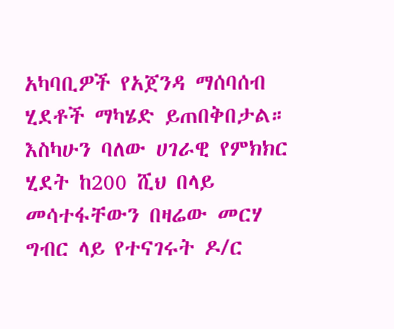አካባቢዎች የአጀንዳ ማሰባሰብ ሂደቶች ማካሄድ ይጠበቅበታል። እስካሁን ባለው ሀገራዊ የምክክር ሂደት ከ200 ሺህ በላይ መሳተፋቸውን በዛሬው መርሃ ግብር ላይ የተናገሩት ዶ/ር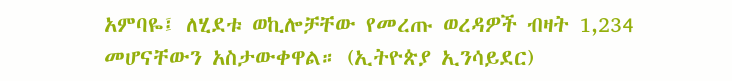አምባዬ፤ ለሂደቱ ወኪሎቻቸው የመረጡ ወረዳዎች ብዛት 1,234 መሆናቸውን አስታውቀዋል። (ኢትዮጵያ ኢንሳይደር)